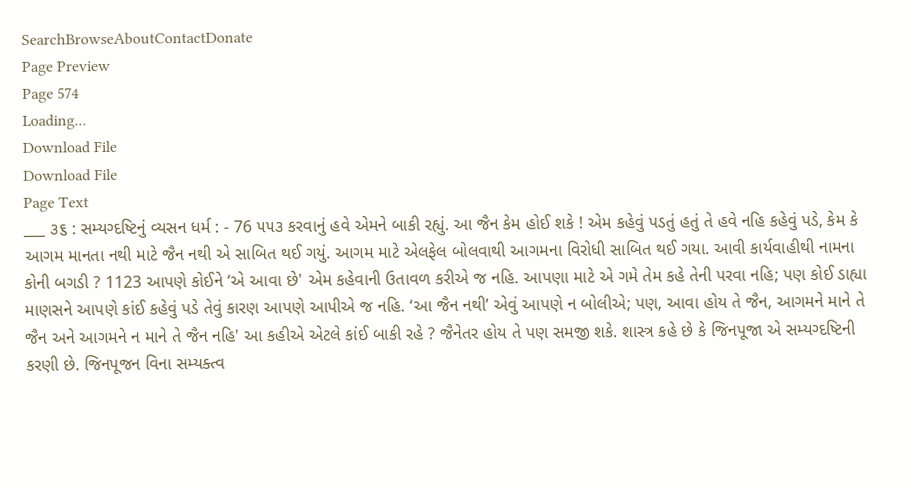SearchBrowseAboutContactDonate
Page Preview
Page 574
Loading...
Download File
Download File
Page Text
___ ૩૬ : સમ્યગ્દષ્ટિનું વ્યસન ધર્મ : - 76 ૫૫૩ કરવાનું હવે એમને બાકી રહ્યું. આ જૈન કેમ હોઈ શકે ! એમ કહેવું પડતું હતું તે હવે નહિ કહેવું પડે, કેમ કે આગમ માનતા નથી માટે જૈન નથી એ સાબિત થઈ ગયું. આગમ માટે એલફેલ બોલવાથી આગમના વિરોધી સાબિત થઈ ગયા. આવી કાર્યવાહીથી નામના કોની બગડી ? 1123 આપણે કોઈને ‘એ આવા છે' એમ કહેવાની ઉતાવળ કરીએ જ નહિ. આપણા માટે એ ગમે તેમ કહે તેની પરવા નહિ; પણ કોઈ ડાહ્યા માણસને આપણે કાંઈ કહેવું પડે તેવું કારણ આપણે આપીએ જ નહિ. ‘આ જૈન નથી’ એવું આપણે ન બોલીએ; પણ, આવા હોય તે જૈન, આગમને માને તે જૈન અને આગમને ન માને તે જૈન નહિ' આ કહીએ એટલે કાંઈ બાકી રહે ? જૈનેતર હોય તે પણ સમજી શકે. શાસ્ત્ર કહે છે કે જિનપૂજા એ સમ્યગ્દષ્ટિની કરણી છે. જિનપૂજન વિના સમ્યક્ત્વ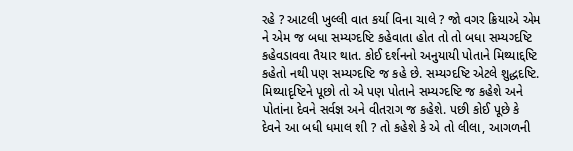રહે ? આટલી ખુલ્લી વાત કર્યા વિના ચાલે ? જો વગર ક્રિયાએ એમ ને એમ જ બધા સમ્યગ્દષ્ટિ કહેવાતા હોત તો તો બધા સમ્યગ્દષ્ટિ કહેવડાવવા તૈયાર થાત. કોઈ દર્શનનો અનુયાયી પોતાને મિથ્યાદ્દષ્ટિ કહેતો નથી પણ સમ્યગ્દષ્ટિ જ કહે છે. સમ્યગ્દષ્ટિ એટલે શુદ્ધદષ્ટિ. મિથ્યાદૃષ્ટિને પૂછો તો એ પણ પોતાને સમ્યગ્દષ્ટિ જ કહેશે અને પોતાંના દેવને સર્વજ્ઞ અને વીતરાગ જ કહેશે. પછી કોઈ પૂછે કે દેવને આ બધી ધમાલ શી ? તો કહેશે કે એ તો લીલા, આગળની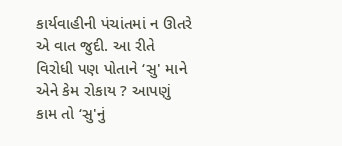કાર્યવાહીની પંચાંતમાં ન ઊતરે એ વાત જુદી. આ રીતે વિરોધી પણ પોતાને ‘સુ' માને એને કેમ રોકાય ? આપણું કામ તો ‘સુ'નું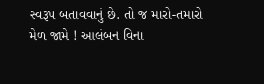સ્વરૂપ બતાવવાનું છે. તો જ મારો-તમારો મેળ જામે ! આલંબન વિના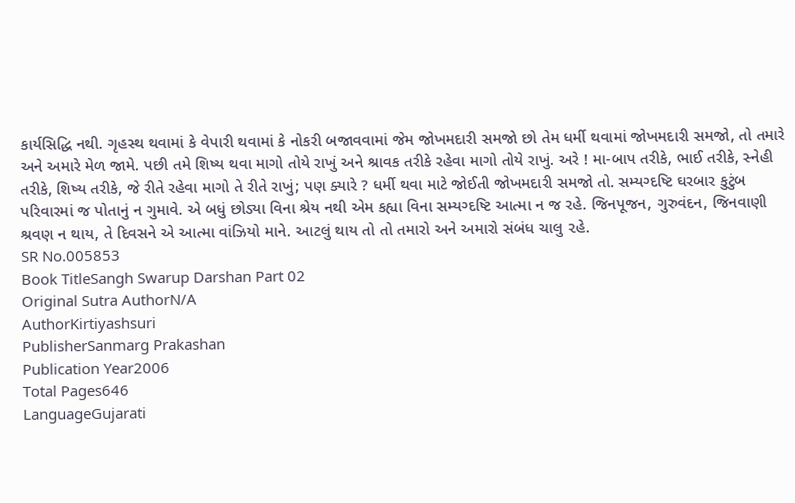કાર્યસિદ્ધિ નથી. ગૃહસ્થ થવામાં કે વેપારી થવામાં કે નોકરી બજાવવામાં જેમ જોખમદારી સમજો છો તેમ ધર્મી થવામાં જોખમદારી સમજો, તો તમારે અને અમારે મેળ જામે. પછી તમે શિષ્ય થવા માગો તોયે રાખું અને શ્રાવક તરીકે રહેવા માગો તોયે રાખું. અરે ! મા-બાપ તરીકે, ભાઈ તરીકે, સ્નેહી તરીકે, શિષ્ય તરીકે, જે રીતે રહેવા માગો તે રીતે રાખું; પણ ક્યારે ? ધર્મી થવા માટે જોઈતી જોખમદારી સમજો તો. સમ્યગ્દષ્ટિ ઘરબાર કુટુંબ પરિવારમાં જ પોતાનું ન ગુમાવે. એ બધું છોડ્યા વિના શ્રેય નથી એમ કહ્યા વિના સમ્યગ્દષ્ટિ આત્મા ન જ રહે. જિનપૂજન, ગુરુવંદન, જિનવાણી શ્રવણ ન થાય, તે દિવસને એ આત્મા વાંઝિયો માને. આટલું થાય તો તો તમારો અને અમારો સંબંધ ચાલુ ૨હે.
SR No.005853
Book TitleSangh Swarup Darshan Part 02
Original Sutra AuthorN/A
AuthorKirtiyashsuri
PublisherSanmarg Prakashan
Publication Year2006
Total Pages646
LanguageGujarati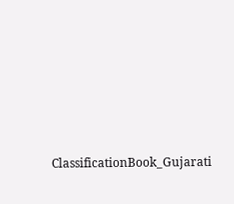ClassificationBook_Gujarati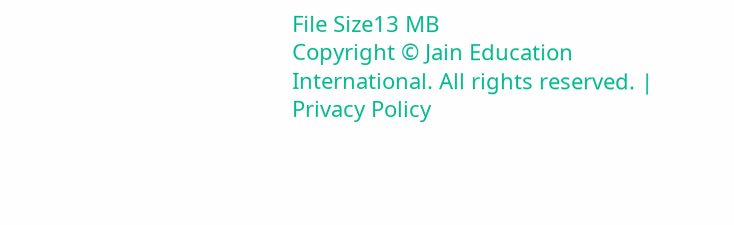File Size13 MB
Copyright © Jain Education International. All rights reserved. | Privacy Policy